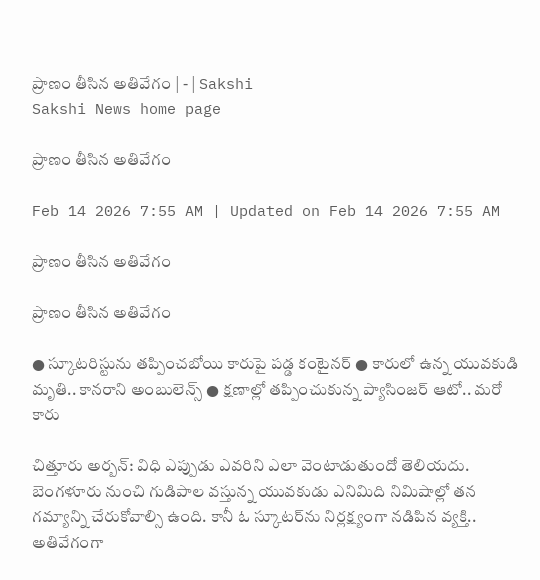ప్రాణం తీసిన అతివేగం | - | Sakshi
Sakshi News home page

ప్రాణం తీసిన అతివేగం

Feb 14 2026 7:55 AM | Updated on Feb 14 2026 7:55 AM

ప్రాణం తీసిన అతివేగం

ప్రాణం తీసిన అతివేగం

● స్కూటరిస్టును తప్పించబోయి కారుపై పడ్డ కంటైనర్‌ ● కారులో ఉన్న యువకుడి మృతి.. కానరాని అంబులెన్స్‌ ● క్షణాల్లో తప్పించుకున్న ప్యాసింజర్‌ ఆటో.. మరో కారు

చిత్తూరు అర్బన్‌: విధి ఎప్పుడు ఎవరిని ఎలా వెంటాడుతుందో తెలియదు. బెంగళూరు నుంచి గుడిపాల వస్తున్న యువకుడు ఎనిమిది నిమిషాల్లో తన గమ్యాన్ని చేరుకోవాల్సి ఉంది. కానీ ఓ స్కూటర్‌ను నిర్లక్ష్యంగా నడిపిన వ్యక్తి.. అతివేగంగా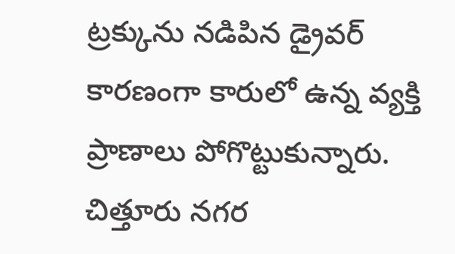ట్రక్కును నడిపిన డ్రైవర్‌ కారణంగా కారులో ఉన్న వ్యక్తి ప్రాణాలు పోగొట్టుకున్నారు. చిత్తూరు నగర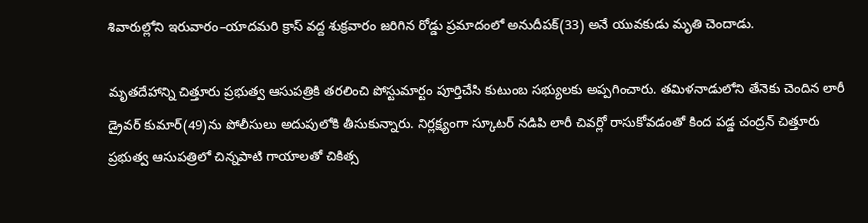శివారుల్లోని ఇరువారం–యాదమరి క్రాస్‌ వద్ద శుక్రవారం జరిగిన రోడ్డు ప్రమాదంలో అనుదీపక్‌(33) అనే యువకుడు మృతి చెందాడు.

మృతదేహాన్ని చిత్తూరు ప్రభుత్వ ఆసుపత్రికి తరలించి పోస్టుమార్టం పూర్తిచేసి కుటుంబ సభ్యులకు అప్పగించారు. తమిళనాడులోని తేనెకు చెందిన లారీ డ్రైవర్‌ కుమార్‌(49)ను పోలీసులు అదుపులోకి తీసుకున్నారు. నిర్లక్ష్యంగా స్కూటర్‌ నడిపి లారీ చివర్లో రాసుకోవడంతో కింద పడ్డ చంద్రన్‌ చిత్తూరు ప్రభుత్వ ఆసుపత్రిలో చిన్నపాటి గాయాలతో చికిత్స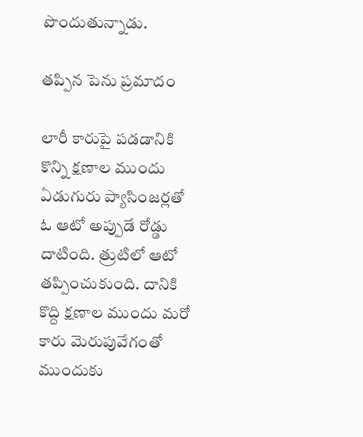పొందుతున్నాడు.

తప్పిన పెను ప్రమాదం

లారీ కారుపై పడడానికి కొన్ని క్షణాల ముందు ఏడుగురు ప్యాసింజర్లతో ఓ ఆటో అప్పుడే రోడ్డు దాటింది. త్రుటిలో ఆటో తప్పించుకుంది. దానికి కొద్ది క్షణాల ముందు మరో కారు మెరుపువేగంతో ముందుకు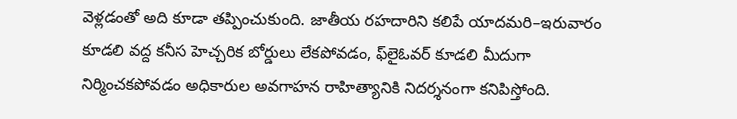వెళ్లడంతో అది కూడా తప్పించుకుంది. జాతీయ రహదారిని కలిపే యాదమరి–ఇరువారం కూడలి వద్ద కనీస హెచ్చరిక బోర్డులు లేకపోవడం, ఫ్‌లైఓవర్‌ కూడలి మీదుగా నిర్మించకపోవడం అధికారుల అవగాహన రాహిత్యానికి నిదర్శనంగా కనిపిస్తోంది.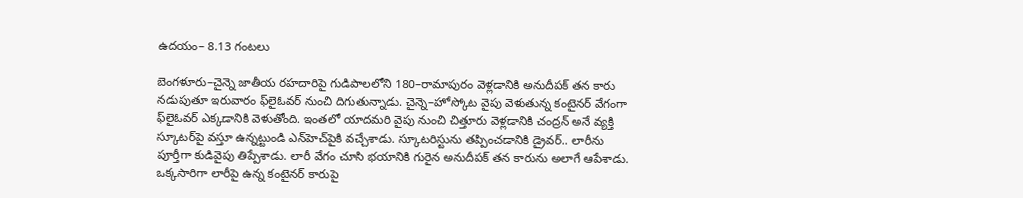ఉదయం– 8.13 గంటలు

బెంగళూరు–చైన్నె జాతీయ రహదారిపై గుడిపాలలోని 180–రామాపురం వెళ్లడానికి అనుదీపక్‌ తన కారు నడుపుతూ ఇరువారం ఫ్‌లైఓవర్‌ నుంచి దిగుతున్నాడు. చైన్నె–హోస్కోట వైపు వెళుతున్న కంటైనర్‌ వేగంగా ఫ్‌లైఓవర్‌ ఎక్కడానికి వెళుతోంది. ఇంతలో యాదమరి వైపు నుంచి చిత్తూరు వెళ్లడానికి చంద్రన్‌ అనే వ్యక్తి స్కూటర్‌పై వస్తూ ఉన్నట్టుండి ఎన్‌హెచ్‌పైకి వచ్చేశాడు. స్కూటరిస్టును తప్పించడానికి డ్రైవర్‌.. లారీను పూర్తీగా కుడివైపు తిప్పేశాడు. లారీ వేగం చూసి భయానికి గురైన అనుదీపక్‌ తన కారును అలాగే ఆపేశాడు. ఒక్కసారిగా లారీపై ఉన్న కంటైనర్‌ కారుపై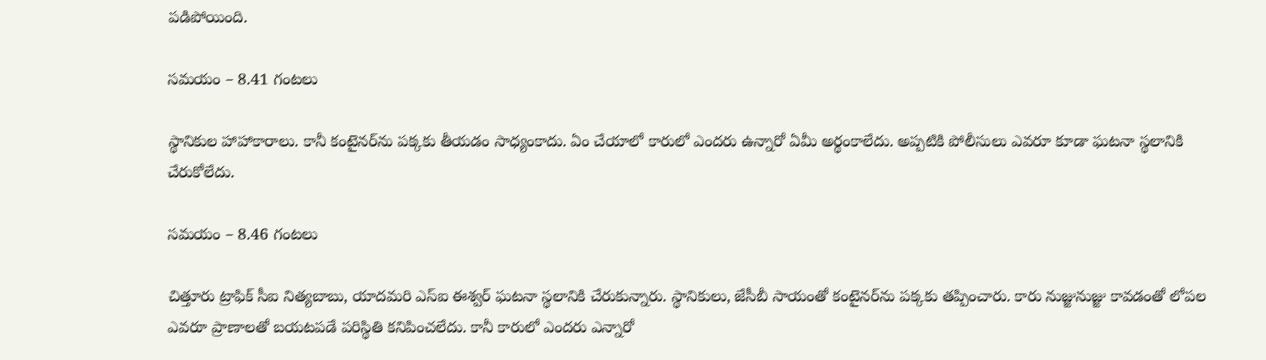పడిపోయింది.

సమయం – 8.41 గంటలు

స్థానికుల హాహాకారాలు. కానీ కంటైనర్‌ను పక్కకు తీయడం సాధ్యంకాదు. ఏం చేయాలో కారులో ఎందరు ఉన్నారో ఏమీ అర్థంకాలేదు. అప్పటికి పోలీసులు ఎవరూ కూడా ఘటనా స్థలానికి చేరుకోలేదు.

సమయం – 8.46 గంటలు

చిత్తూరు ట్రాఫిక్‌ సీఐ నిత్యబాబు, యాదమరి ఎస్‌ఐ ఈశ్వర్‌ ఘటనా స్థలానికి చేరుకున్నారు. స్థానికులు, జేసీబీ సాయంతో కంటైనర్‌ను పక్కకు తప్పించారు. కారు నుజ్జునుజ్జు కావడంతో లోపల ఎవరూ ప్రాణాలతో బయటపడే పరిస్థితి కనిపించలేదు. కానీ కారులో ఎందరు ఎన్నారో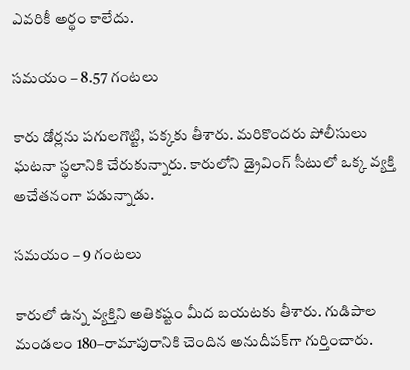ఎవరికీ అర్థం కాలేదు.

సమయం – 8.57 గంటలు

కారు డోర్లను పగులగొట్టి, పక్కకు తీశారు. మరికొందరు పోలీసులు ఘటనా స్థలానికి చేరుకున్నారు. కారులోని డ్రైవింగ్‌ సీటులో ఒక్క వ్యక్తి అచేతనంగా పడున్నాడు.

సమయం – 9 గంటలు

కారులో ఉన్న వ్యక్తిని అతికష్టం మీద బయటకు తీశారు. గుడిపాల మండలం 180–రామాపురానికి చెందిన అనుదీపక్‌గా గుర్తించారు.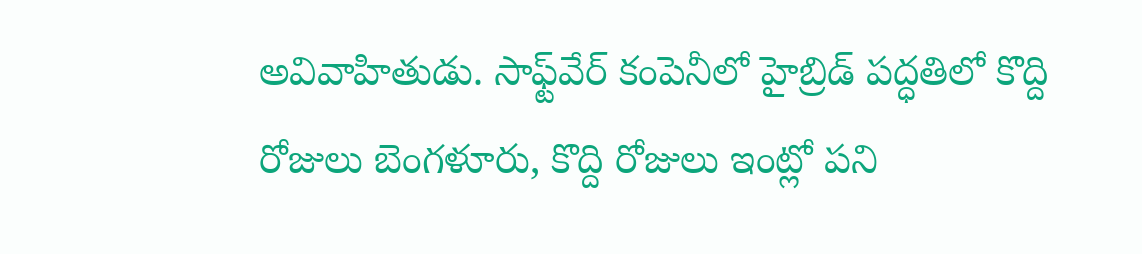అవివాహితుడు. సాఫ్ట్‌వేర్‌ కంపెనీలో హైబ్రిడ్‌ పద్ధతిలో కొద్ది రోజులు బెంగళూరు, కొద్ది రోజులు ఇంట్లో పని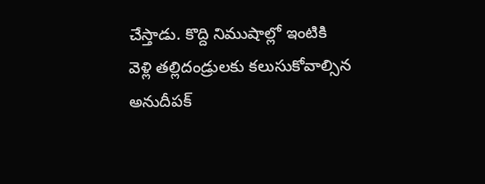చేస్తాడు. కొద్ది నిముషాల్లో ఇంటికి వెళ్లి తల్లిదండ్రులకు కలుసుకోవాల్సిన అనుదీపక్‌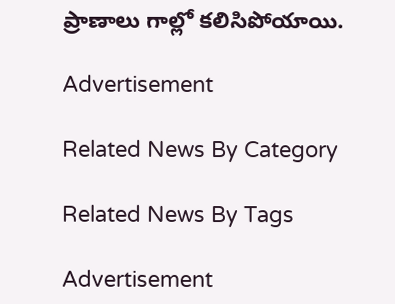ప్రాణాలు గాల్లో కలిసిపోయాయి.

Advertisement

Related News By Category

Related News By Tags

Advertisement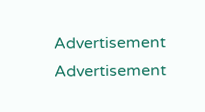Advertisement
Advertisement